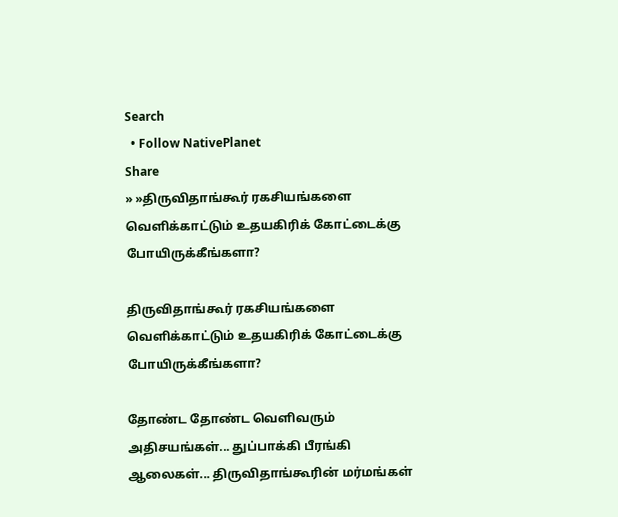Search
  • Follow NativePlanet
Share
» »திருவிதாங்கூர் ரகசியங்களை வெளிக்காட்டும் உதயகிரிக் கோட்டைக்கு போயிருக்கீங்களா?

திருவிதாங்கூர் ரகசியங்களை வெளிக்காட்டும் உதயகிரிக் கோட்டைக்கு போயிருக்கீங்களா?

தோண்ட தோண்ட வெளிவரும் அதிசயங்கள்... துப்பாக்கி பீரங்கி ஆலைகள்... திருவிதாங்கூரின் மர்மங்கள்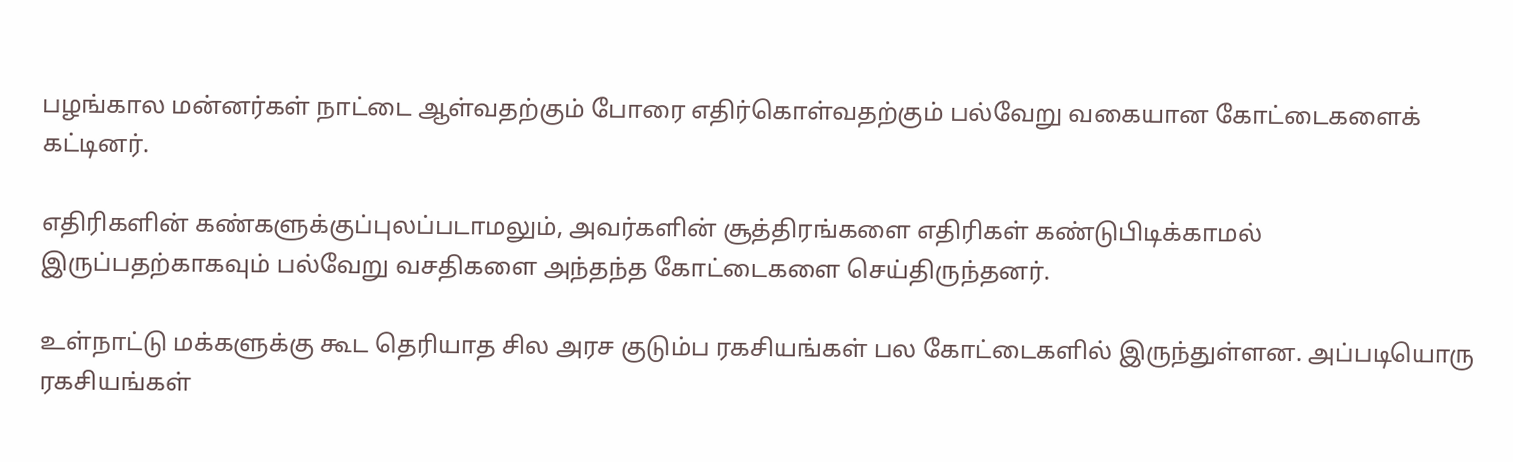பழங்கால மன்னர்கள் நாட்டை ஆள்வதற்கும் போரை எதிர்கொள்வதற்கும் பல்வேறு வகையான கோட்டைகளைக் கட்டினர்.

எதிரிகளின் கண்களுக்குப்புலப்படாமலும், அவர்களின் சூத்திரங்களை எதிரிகள் கண்டுபிடிக்காமல் இருப்பதற்காகவும் பல்வேறு வசதிகளை அந்தந்த கோட்டைகளை செய்திருந்தனர்.

உள்நாட்டு மக்களுக்கு கூட தெரியாத சில அரச குடும்ப ரகசியங்கள் பல கோட்டைகளில் இருந்துள்ளன. அப்படியொரு ரகசியங்கள்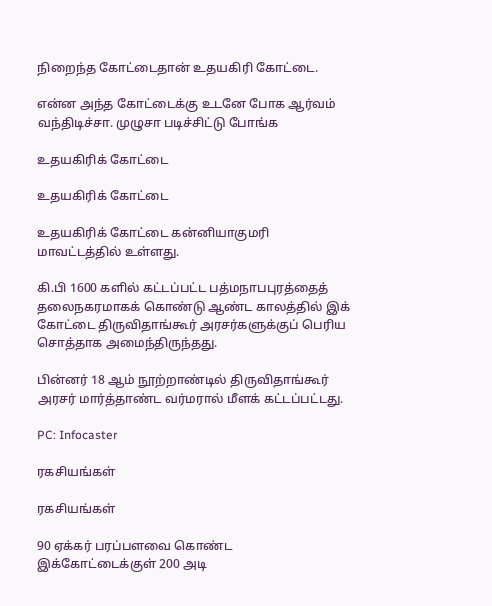நிறைந்த கோட்டைதான் உதயகிரி கோட்டை.

என்ன அந்த கோட்டைக்கு உடனே போக ஆர்வம் வந்திடிச்சா. முழுசா படிச்சிட்டு போங்க

உதயகிரிக் கோட்டை

உதயகிரிக் கோட்டை

உதயகிரிக் கோட்டை கன்னியாகுமரி மாவட்டத்தில் உள்ளது.

கி.பி 1600 களில் கட்டப்பட்ட பத்மநாபபுரத்தைத் தலைநகரமாகக் கொண்டு ஆண்ட காலத்தில் இக் கோட்டை திருவிதாங்கூர் அரசர்களுக்குப் பெரிய சொத்தாக அமைந்திருந்தது.

பின்னர் 18 ஆம் நூற்றாண்டில் திருவிதாங்கூர் அரசர் மார்த்தாண்ட வர்மரால் மீளக் கட்டப்பட்டது.

PC: Infocaster

ரகசியங்கள்

ரகசியங்கள்

90 ஏக்கர் பரப்பளவை கொண்ட இக்கோட்டைக்குள் 200 அடி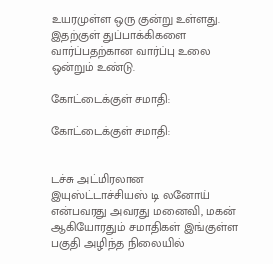உயரமுள்ள ஒரு குன்று உள்ளது. இதற்குள் துப்பாக்கிகளை வார்ப்பதற்கான வார்ப்பு உலை ஒன்றும் உண்டு.

கோட்டைக்குள் சமாதி:

கோட்டைக்குள் சமாதி:


டச்சு அட்மிரலான இயுஸ்ட்டாச்சியஸ் டி லனோய் என்பவரது அவரது மனைவி, மகன் ஆகியோரதும் சமாதிகள் இங்குள்ள பகுதி அழிந்த நிலையில்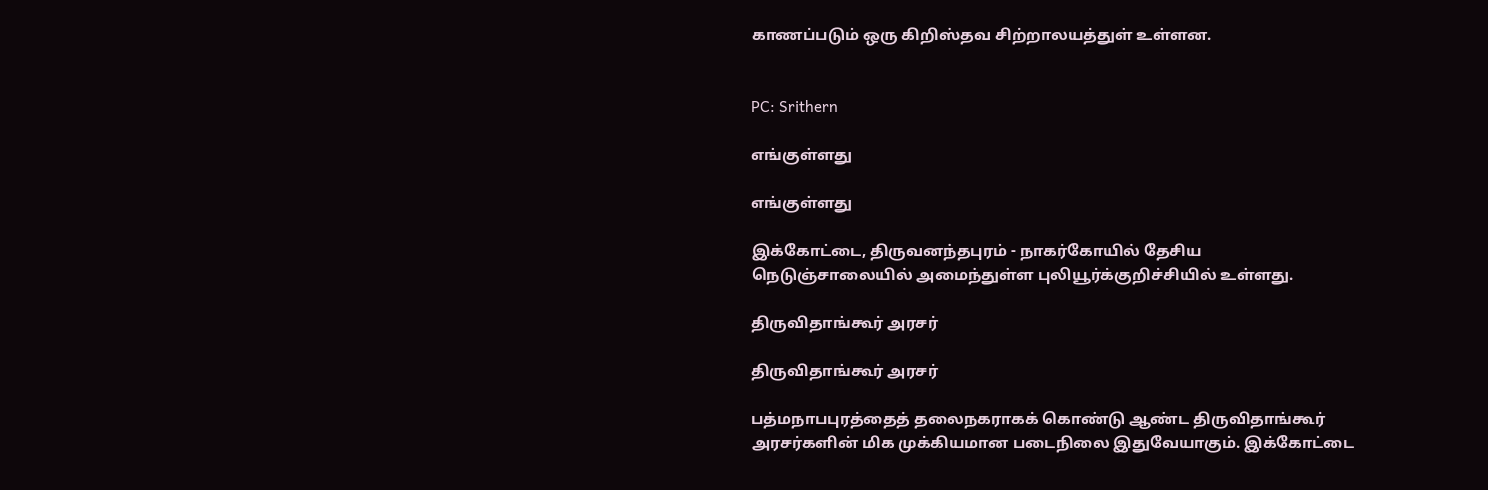காணப்படும் ஒரு கிறிஸ்தவ சிற்றாலயத்துள் உள்ளன.


PC: Srithern

எங்குள்ளது

எங்குள்ளது

இக்கோட்டை, திருவனந்தபுரம் - நாகர்கோயில் தேசிய நெடுஞ்சாலையில் அமைந்துள்ள புலியூர்க்குறிச்சியில் உள்ளது.

திருவிதாங்கூர் அரசர்

திருவிதாங்கூர் அரசர்

பத்மநாபபுரத்தைத் தலைநகராகக் கொண்டு ஆண்ட திருவிதாங்கூர் அரசர்களின் மிக முக்கியமான படைநிலை இதுவேயாகும். இக்கோட்டை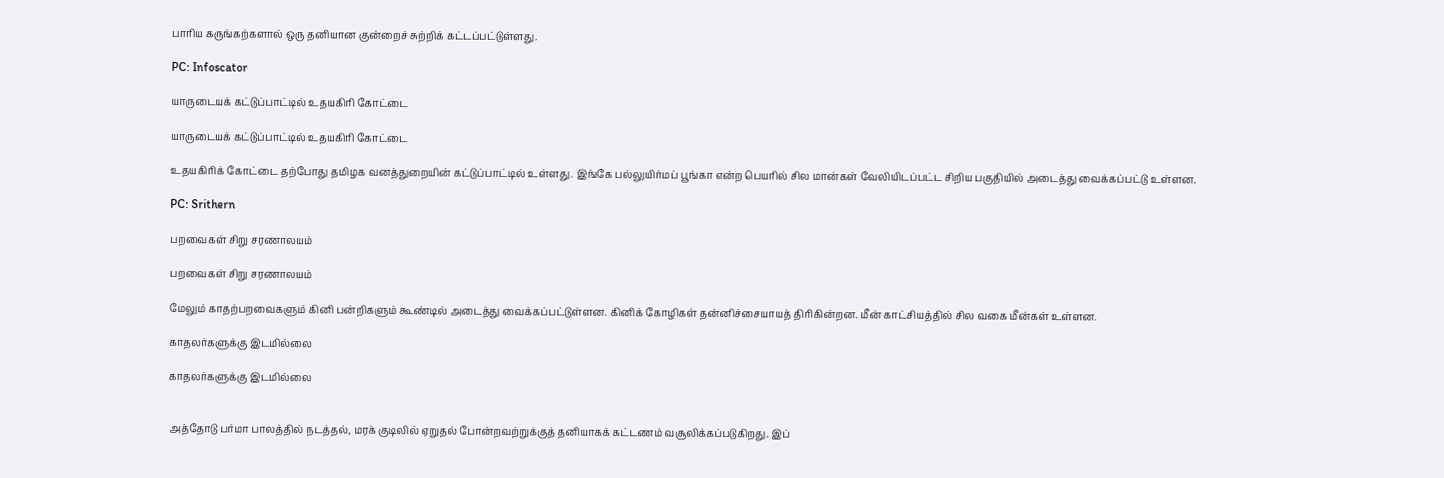பாரிய கருங்கற்களால் ஒரு தனியான குன்றைச் சுற்றிக் கட்டப்பட்டுள்ளது.

PC: Infoscator

யாருடையக் கட்டுப்பாட்டில் உதயகிரி கோட்டை

யாருடையக் கட்டுப்பாட்டில் உதயகிரி கோட்டை

உதயகிரிக் கோட்டை தற்போது தமிழக வனத்துறையின் கட்டுப்பாட்டில் உள்ளது. இங்கே பல்லுயிர்மப் பூங்கா என்ற பெயரில் சில மான்கள் வேலியிடப்பட்ட சிறிய பகுதியில் அடைத்து வைக்கப்பட்டு உள்ளன.

PC: Srithern

பறவைகள் சிறு சரணாலயம்

பறவைகள் சிறு சரணாலயம்

மேலும் காதற்பறவைகளும் கினி பன்றிகளும் கூண்டில் அடைத்து வைக்கப்பட்டுள்ளன. கினிக் கோழிகள் தன்னிச்சையாயத் திரிகின்றன. மீன் காட்சியத்தில் சில வகை மீன்கள் உள்ளன.

காதலர்களுக்கு இடமில்லை

காதலர்களுக்கு இடமில்லை


அத்தோடு பர்மா பாலத்தில் நடத்தல், மரக் குடிலில் ஏறுதல் போன்றவற்றுக்குத் தனியாகக் கட்டணம் வசூலிக்கப்படுகிறது. இப்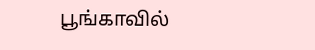பூங்காவில்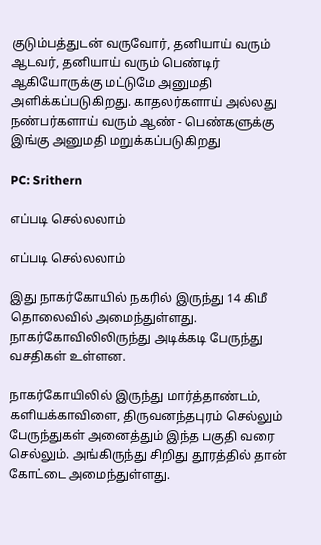குடும்பத்துடன் வருவோர், தனியாய் வரும் ஆடவர், தனியாய் வரும் பெண்டிர் ஆகியோருக்கு மட்டுமே அனுமதி அளிக்கப்படுகிறது. காதலர்களாய் அல்லது நண்பர்களாய் வரும் ஆண்‌ - பெண்களுக்கு இங்கு அனுமதி மறுக்கப்படுகிறது

PC: Srithern

எப்படி செல்லலாம்

எப்படி செல்லலாம்

இது நாகர்கோயில் நகரில் இருந்து 14 கிமீ தொலைவில் அமைந்துள்ளது. நாகர்கோவிலிலிருந்து அடிக்கடி பேருந்து வசதிகள் உள்ளன.

நாகர்கோயிலில் இருந்து மார்த்தாண்டம், களியக்காவிளை, திருவனந்தபுரம் செல்லும் பேருந்துகள் அனைத்தும் இந்த பகுதி வரை செல்லும். அங்கிருந்து சிறிது தூரத்தில் தான் கோட்டை அமைந்துள்ளது.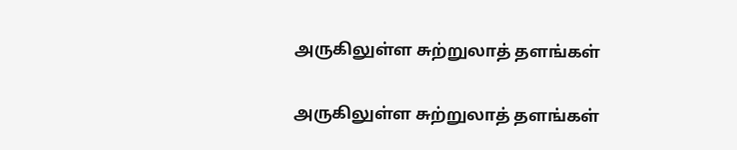அருகிலுள்ள சுற்றுலாத் தளங்கள்

அருகிலுள்ள சுற்றுலாத் தளங்கள்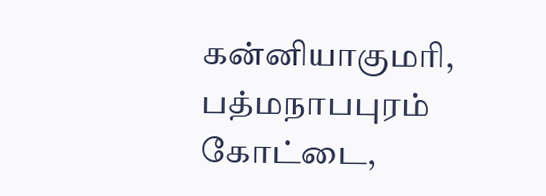கன்னியாகுமரி, பத்மநாபபுரம் கோட்டை,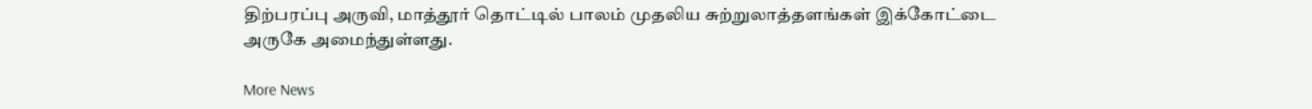திற்பரப்பு அருவி, மாத்தூர் தொட்டில் பாலம் முதலிய சுற்றுலாத்தளங்கள் இக்கோட்டை அருகே அமைந்துள்ளது.

More News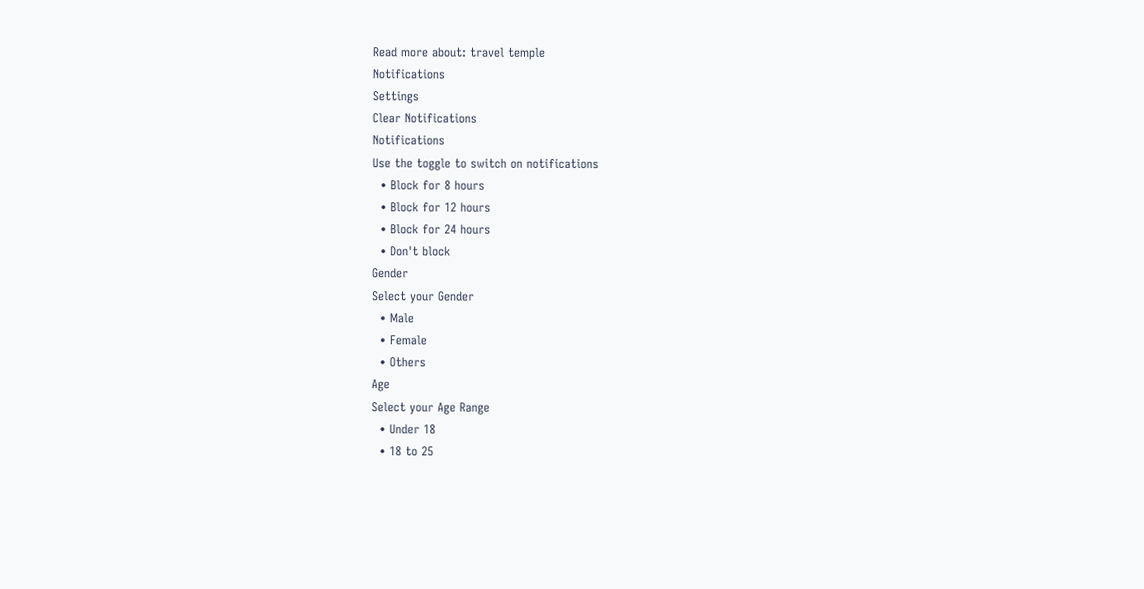Read more about: travel temple
Notifications
Settings
Clear Notifications
Notifications
Use the toggle to switch on notifications
  • Block for 8 hours
  • Block for 12 hours
  • Block for 24 hours
  • Don't block
Gender
Select your Gender
  • Male
  • Female
  • Others
Age
Select your Age Range
  • Under 18
  • 18 to 25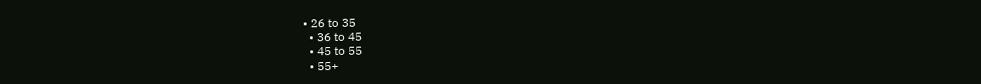• 26 to 35
  • 36 to 45
  • 45 to 55
  • 55+